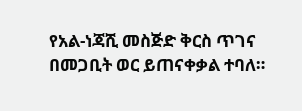የአል-ነጃሺ መስጅድ ቅርስ ጥገና በመጋቢት ወር ይጠናቀቃል ተባለ።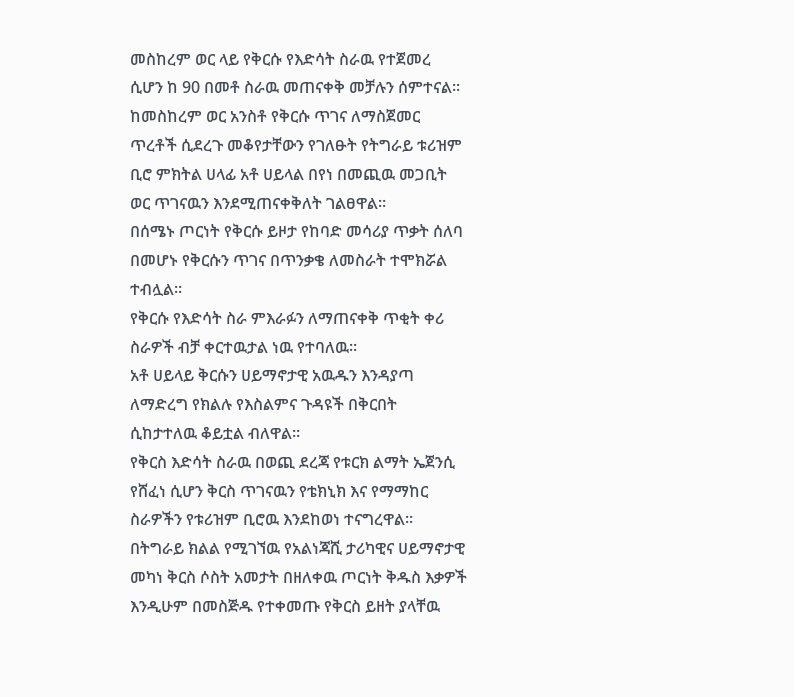መስከረም ወር ላይ የቅርሱ የእድሳት ስራዉ የተጀመረ ሲሆን ከ 90 በመቶ ስራዉ መጠናቀቅ መቻሉን ሰምተናል።
ከመስከረም ወር አንስቶ የቅርሱ ጥገና ለማስጀመር ጥረቶች ሲደረጉ መቆየታቸውን የገለፁት የትግራይ ቱሪዝም ቢሮ ምክትል ሀላፊ አቶ ሀይላል በየነ በመጪዉ መጋቢት ወር ጥገናዉን እንደሚጠናቀቅለት ገልፀዋል።
በሰሜኑ ጦርነት የቅርሱ ይዞታ የከባድ መሳሪያ ጥቃት ሰለባ በመሆኑ የቅርሱን ጥገና በጥንቃቄ ለመስራት ተሞክሯል ተብሏል።
የቅርሱ የእድሳት ስራ ምእራፉን ለማጠናቀቅ ጥቂት ቀሪ ስራዎች ብቻ ቀርተዉታል ነዉ የተባለዉ።
አቶ ሀይላይ ቅርሱን ሀይማኖታዊ አዉዱን እንዳያጣ ለማድረግ የክልሉ የእስልምና ጉዳዩች በቅርበት ሲከታተለዉ ቆይቷል ብለዋል።
የቅርስ እድሳት ስራዉ በወጪ ደረጃ የቱርክ ልማት ኤጀንሲ የሸፈነ ሲሆን ቅርስ ጥገናዉን የቴክኒክ እና የማማከር ስራዎችን የቱሪዝም ቢሮዉ እንደከወነ ተናግረዋል።
በትግራይ ክልል የሚገኘዉ የአልነጃሺ ታሪካዊና ሀይማኖታዊ መካነ ቅርስ ሶስት አመታት በዘለቀዉ ጦርነት ቅዱስ እቃዎች እንዲሁም በመስጅዱ የተቀመጡ የቅርስ ይዘት ያላቸዉ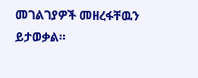መገልገያዎች መዘረፋቸዉን ይታወቃል።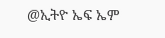@ኢትዮ ኤፍ ኤም